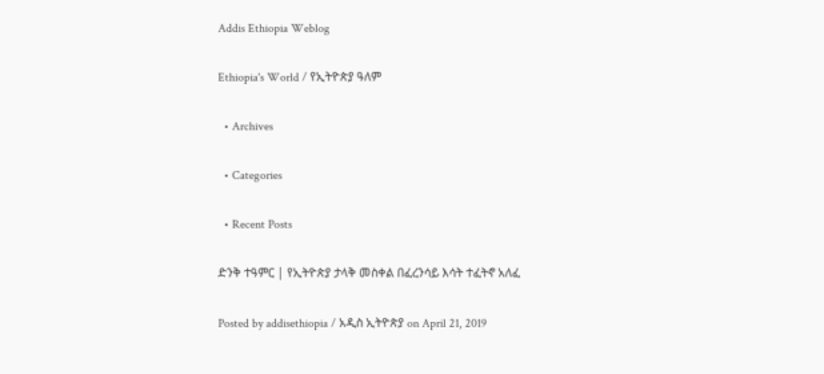Addis Ethiopia Weblog

Ethiopia's World / የኢትዮጵያ ዓለም

  • Archives

  • Categories

  • Recent Posts

ድንቅ ተዓምር | የኢትዮጵያ ታላቅ መስቀል በፈረንሳይ እሳት ተፈትኖ አለፈ

Posted by addisethiopia / አዲስ ኢትዮጵያ on April 21, 2019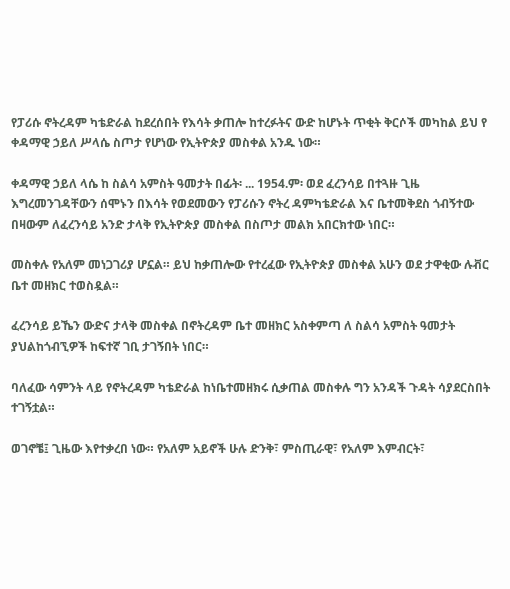የፓሪሱ ኖትረዳም ካቴድራል ከደረሰበት የእሳት ቃጠሎ ከተረፉትና ውድ ከሆኑት ጥቂት ቅርሶች መካከል ይህ የ ቀዳማዊ ኃይለ ሥላሴ ስጦታ የሆነው የኢትዮጵያ መስቀል አንዱ ነው።

ቀዳማዊ ኃይለ ላሴ ከ ስልሳ አምስት ዓመታት በፊት፡ ... 1954.ም፡ ወደ ፈረንሳይ በተጓዙ ጊዜ እግረመንገዳቸውን ሰሞኑን በእሳት የወደመውን የፓሪሱን ኖትረ ዳምካቴድራል እና ቤተመቅደስ ጎብኝተው በዛውም ለፈረንሳይ አንድ ታላቅ የኢትዮጵያ መስቀል በስጦታ መልክ አበርክተው ነበር።

መስቀሉ የአለም መነጋገሪያ ሆኗል። ይህ ከቃጠሎው የተረፈው የኢትዮጵያ መስቀል አሁን ወደ ታዋቂው ሉቭር ቤተ መዘክር ተወስዷል።

ፈረንሳይ ይኼን ውድና ታላቅ መስቀል በኖትረዳም ቤተ መዘክር አስቀምጣ ለ ስልሳ አምስት ዓመታት ያህልከጎብኚዎች ከፍተኛ ገቢ ታገኝበት ነበር።

ባለፈው ሳምንት ላይ የኖትረዳም ካቴድራል ከነቤተመዘክሩ ሲቃጠል መስቀሉ ግን አንዳች ጉዳት ሳያደርስበት ተገኝቷል።

ወገኖቼ፤ ጊዜው እየተቃረበ ነው። የአለም አይኖች ሁሉ ድንቅ፣ ምስጢራዊ፣ የአለም እምብርት፣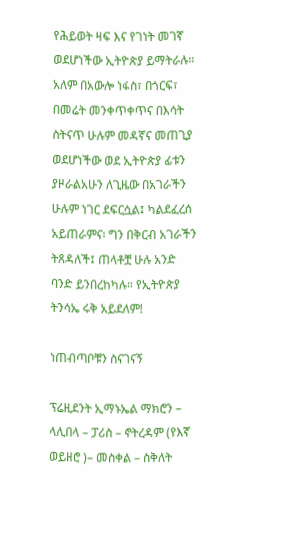የሕይወት ዛፍ እና የገነት መገኛ ወደሆነችው ኢትዮጵያ ይማትራሉ። አለም በአውሎ ነፋስ፣ በጎርፍ፣ በመሬት መንቀጥቀጥና በእሳት ስትናጥ ሁሉም መዳኛና መጠጊያ ወደሆነችው ወደ ኢትዮጵያ ፊቱን ያዞራልአሁን ለጊዜው በአገራችን ሁሉም ነገር ደፍርሷል፤ ካልደፈረሰ አይጠራምና፡ ግን በቅርብ አገራችን ትጸዳለች፤ ጠላቶቿ ሁሉ አንድ ባንድ ይንበረከካሉ። የኢትዮጵያ ትንሳኤ ሩቅ አይደለም!

ነጠብጣቦቹን ስናገናኝ

ፕሬዚደንት ኢማኑኤል ማክሮን – ላሊበላ – ፓሪስ – ኖትረዳም (የእኛ ወይዘሮ )– መስቀል – ስቅለት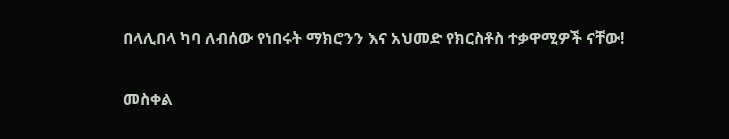በላሊበላ ካባ ለብሰው የነበሩት ማክሮንን እና አህመድ የክርስቶስ ተቃዋሚዎች ናቸው!

መስቀል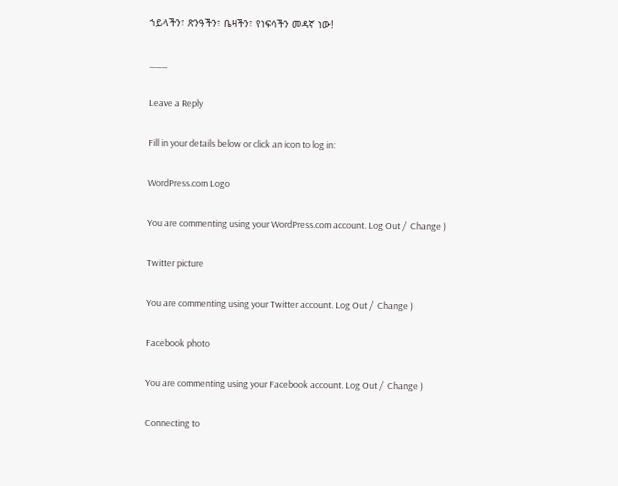ኀይላችን፣ ጽንዓችን፣ ቤዛችን፣ የነፍሳችን መዳኛ ነው!

___

Leave a Reply

Fill in your details below or click an icon to log in:

WordPress.com Logo

You are commenting using your WordPress.com account. Log Out /  Change )

Twitter picture

You are commenting using your Twitter account. Log Out /  Change )

Facebook photo

You are commenting using your Facebook account. Log Out /  Change )

Connecting to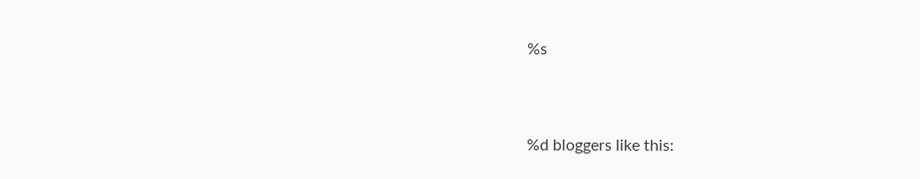%s


%d bloggers like this: